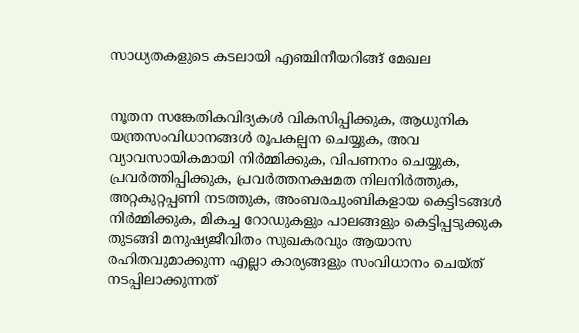സാധ്യതകളുടെ കടലായി എഞ്ചിനീയറിങ്ങ് മേഖല


നൂതന സങ്കേതികവിദ്യകള്‍ വികസിപ്പിക്കുക, ആധുനിക യന്ത്രസംവിധാനങ്ങള്‍ രൂപകല്പന ചെയ്യുക, അവ വ്യാവസായികമായി നിര്‍മ്മിക്കുക, വിപണനം ചെയ്യുക, പ്രവര്‍ത്തിപ്പിക്കുക, പ്രവര്‍ത്തനക്ഷമത നിലനിര്‍ത്തുക, അറ്റകുറ്റപ്പണി നടത്തുക, അംബരചുംബികളായ കെട്ടിടങ്ങള്‍ നിര്‍മ്മിക്കുക, മികച്ച റോഡുകളും പാലങ്ങളും കെട്ടിപ്പടുക്കുക തുടങ്ങി മനുഷ്യജീവിതം സുഖകരവും ആയാസ രഹിതവുമാക്കുന്ന എല്ലാ കാര്യങ്ങളും സംവിധാനം ചെയ്ത് നടപ്പിലാക്കുന്നത്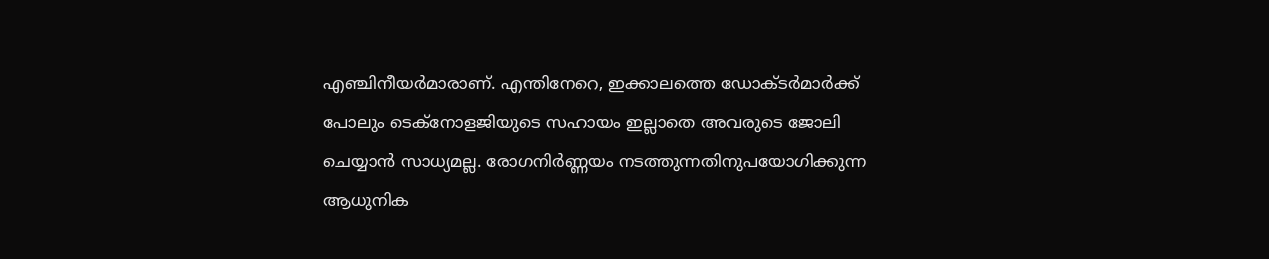എഞ്ചിനീയര്‍മാരാണ്. എന്തിനേറെ, ഇക്കാലത്തെ ഡോക്ടര്‍മാര്‍ക്ക് പോലും ടെക്‌നോളജിയുടെ സഹായം ഇല്ലാതെ അവരുടെ ജോലി ചെയ്യാന്‍ സാധ്യമല്ല. രോഗനിര്‍ണ്ണയം നടത്തുന്നതിനുപയോഗിക്കുന്ന ആധുനിക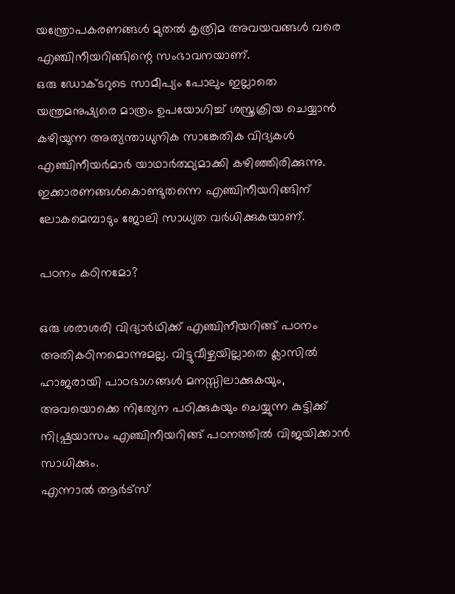യന്ത്രോപകരണങ്ങള്‍ മുതല്‍ കൃത്രിമ അവയവങ്ങള്‍ വരെ എഞ്ചിനീയറിങ്ങിന്റെ സംഭാവനയാണ്.
ഒരു ഡോക്ടറുടെ സാമീപ്യം പോലും ഇല്ലാതെ യന്ത്രമനുഷ്യരെ മാത്രം ഉപയോഗിച്ച് ശസ്ത്രക്രിയ ചെയ്യാന്‍ കഴിയുന്ന അത്യന്താധുനിക സാങ്കേതിക വിദ്യകള്‍ എഞ്ചിനീയര്‍മാര്‍ യാഥാര്‍ത്ഥ്യമാക്കി കഴിഞ്ഞിരിക്കുന്നു. ഇക്കാരണങ്ങള്‍കൊണ്ടുതന്നെ എഞ്ചിനീയറിങ്ങിന് ലോകമെമ്പാടും ജോലി സാധ്യത വര്‍ധിക്കുകയാണ്.

പഠനം കഠിനമോ?

ഒരു ശരാശരി വിദ്യാര്‍ഥിക്ക് എഞ്ചിനീയറിങ്ങ് പഠനം അതികഠിനമൊന്നുമല്ല. വിട്ടുവീഴ്ചയില്ലാതെ ക്ലാസില്‍ ഹാജരായി പാഠഭാഗങ്ങള്‍ മനസ്സിലാക്കുകയും, അവയൊക്കെ നിത്യേന പഠിക്കുകയും ചെയ്യുന്ന കുട്ടിക്ക് നിഷ്പ്രയാസം എഞ്ചിനീയറിങ്ങ് പഠനത്തില്‍ വിജയിക്കാന്‍ സാധിക്കും.
എന്നാല്‍ ആര്‍ട്‌സ്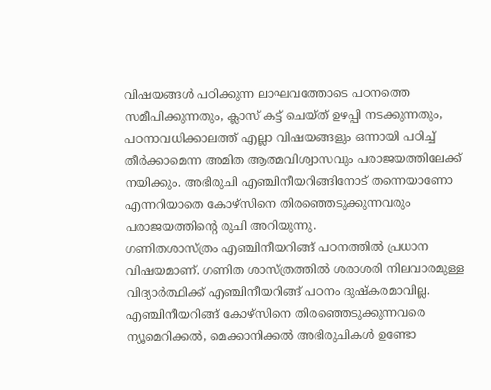വിഷയങ്ങള്‍ പഠിക്കുന്ന ലാഘവത്തോടെ പഠനത്തെ സമീപിക്കുന്നതും, ക്ലാസ് കട്ട് ചെയ്ത് ഉഴപ്പി നടക്കുന്നതും, പഠനാവധിക്കാലത്ത് എല്ലാ വിഷയങ്ങളും ഒന്നായി പഠിച്ച് തീര്‍ക്കാമെന്ന അമിത ആത്മവിശ്വാസവും പരാജയത്തിലേക്ക് നയിക്കും. അഭിരുചി എഞ്ചിനീയറിങ്ങിനോട് തന്നെയാണോ എന്നറിയാതെ കോഴ്‌സിനെ തിരഞ്ഞെടുക്കുന്നവരും പരാജയത്തിന്റെ രുചി അറിയുന്നു.
ഗണിതശാസ്ത്രം എഞ്ചിനീയറിങ്ങ് പഠനത്തില്‍ പ്രധാന വിഷയമാണ്. ഗണിത ശാസ്ത്രത്തില്‍ ശരാശരി നിലവാരമുള്ള വിദ്യാര്‍ത്ഥിക്ക് എഞ്ചിനീയറിങ്ങ് പഠനം ദുഷ്‌കരമാവില്ല. എഞ്ചിനീയറിങ്ങ് കോഴ്‌സിനെ തിരഞ്ഞെടുക്കുന്നവരെ ന്യൂമെറിക്കല്‍, മെക്കാനിക്കല്‍ അഭിരുചികള്‍ ഉണ്ടോ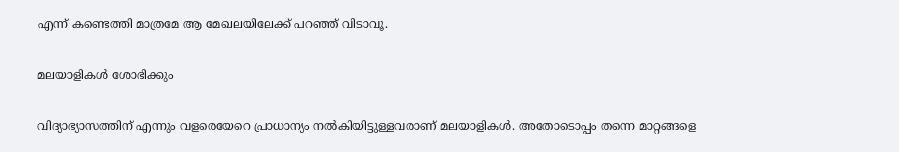എന്ന് കണ്ടെത്തി മാത്രമേ ആ മേഖലയിലേക്ക് പറഞ്ഞ് വിടാവൂ.

മലയാളികള്‍ ശോഭിക്കും

വിദ്യാഭ്യാസത്തിന് എന്നും വളരെയേറെ പ്രാധാന്യം നല്‍കിയിട്ടുള്ളവരാണ് മലയാളികള്‍. അതോടൊപ്പം തന്നെ മാറ്റങ്ങളെ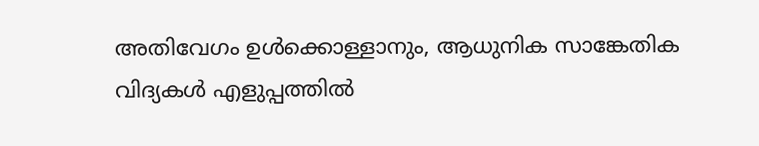അതിവേഗം ഉള്‍ക്കൊള്ളാനും, ആധുനിക സാങ്കേതിക വിദ്യകള്‍ എളുപ്പത്തില്‍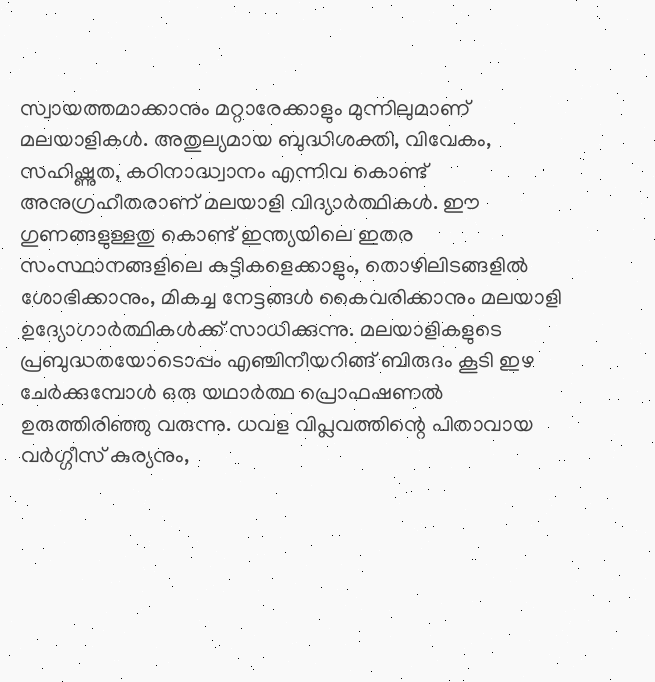സ്വായത്തമാക്കാനും മറ്റാരേക്കാളും മുന്നിലുമാണ് മലയാളികള്‍. അതുല്യമായ ബുദ്ധിശക്തി, വിവേകം, സഹിഷ്ണുത, കഠിനാദ്ധ്വാനം എന്നിവ കൊണ്ട് അനുഗ്രഹീതരാണ് മലയാളി വിദ്യാര്‍ത്ഥികള്‍. ഈ ഗുണങ്ങളുള്ളതു കൊണ്ട് ഇന്ത്യയിലെ ഇതര സംസ്ഥാനങ്ങളിലെ കുട്ടികളെക്കാളും, തൊഴിലിടങ്ങളില്‍ ശോഭിക്കാനും, മികച്ച നേട്ടങ്ങള്‍ കൈവരിക്കാനും മലയാളി ഉദ്യോഗാര്‍ത്ഥികള്‍ക്ക് സാധിക്കുന്നു. മലയാളികളുടെ പ്രബുദ്ധതയോടൊപ്പം എഞ്ചിനീയറിങ്ങ് ബിരുദം കൂടി ഇഴ ചേര്‍ക്കുമ്പോള്‍ ഒരു യഥാര്‍ത്ഥ പ്രൊഫഷണല്‍ ഉരുത്തിരിഞ്ഞു വരുന്നു. ധവള വിപ്ലവത്തിന്റെ പിതാവായ വര്‍ഗ്ഗീസ് കുര്യനും,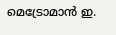മെട്രോമാന്‍ ഇ.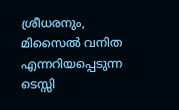ശ്രീധരനും, മിസൈല്‍ വനിത എന്നറിയപ്പെടുന്ന ടെസ്സി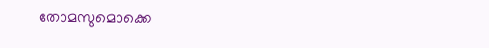തോമസുമൊക്കെ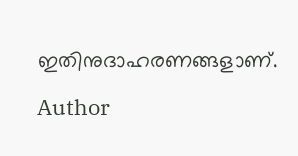ഇതിനുദാഹരണങ്ങളാണ്.

Author